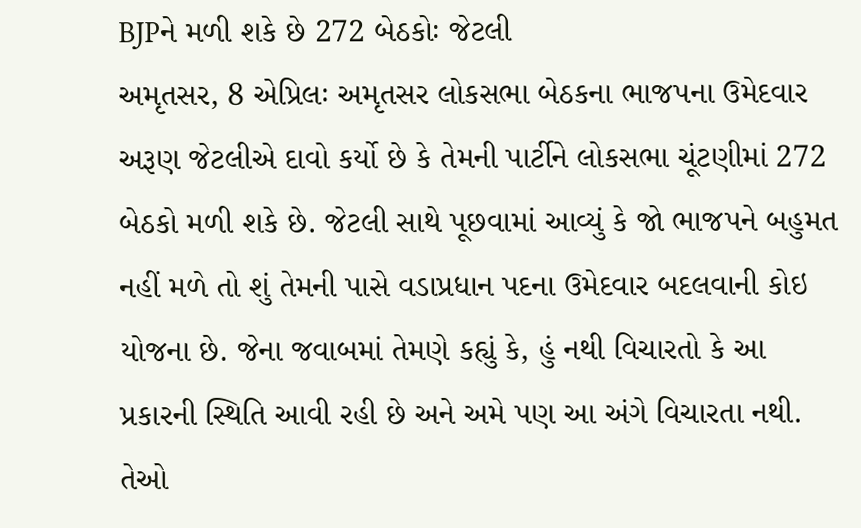BJPને મળી શકે છે 272 બેઠકોઃ જેટલી
અમૃતસર, 8 એપ્રિલઃ અમૃતસર લોકસભા બેઠકના ભાજપના ઉમેદવાર અરૂણ જેટલીએ દાવો કર્યો છે કે તેમની પાર્ટીને લોકસભા ચૂંટણીમાં 272 બેઠકો મળી શકે છે. જેટલી સાથે પૂછવામાં આવ્યું કે જો ભાજપને બહુમત નહીં મળે તો શું તેમની પાસે વડાપ્રધાન પદના ઉમેદવાર બદલવાની કોઇ યોજના છે. જેના જવાબમાં તેમણે કહ્યું કે, હું નથી વિચારતો કે આ પ્રકારની સ્થિતિ આવી રહી છે અને અમે પણ આ અંગે વિચારતા નથી. તેઓ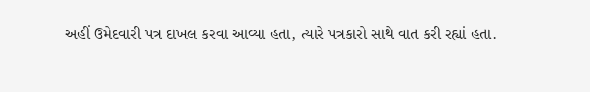અહીં ઉમેદવારી પત્ર દાખલ કરવા આવ્યા હતા, ત્યારે પત્રકારો સાથે વાત કરી રહ્યાં હતા.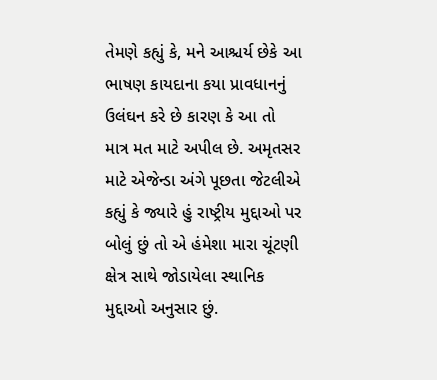તેમણે કહ્યું કે, મને આશ્ચર્ય છેકે આ ભાષણ કાયદાના કયા પ્રાવધાનનું ઉલંઘન કરે છે કારણ કે આ તો માત્ર મત માટે અપીલ છે. અમૃતસર માટે એજેન્ડા અંગે પૂછતા જેટલીએ કહ્યું કે જ્યારે હું રાષ્ટ્રીય મુદ્દાઓ પર બોલું છું તો એ હંમેશા મારા ચૂંટણી ક્ષેત્ર સાથે જોડાયેલા સ્થાનિક મુદ્દાઓ અનુસાર છું.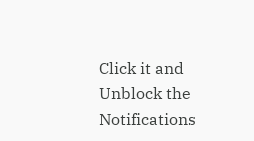Click it and Unblock the Notifications